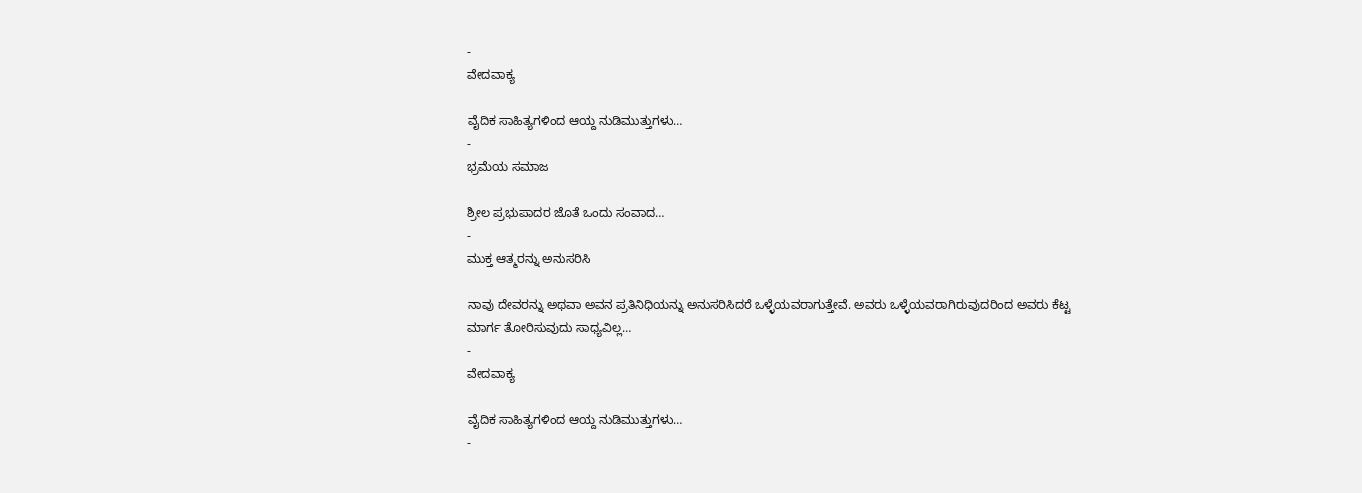-
ವೇದವಾಕ್ಯ

ವೈದಿಕ ಸಾಹಿತ್ಯಗಳಿಂದ ಆಯ್ದ ನುಡಿಮುತ್ತುಗಳು…
-
ಭ್ರಮೆಯ ಸಮಾಜ

ಶ್ರೀಲ ಪ್ರಭುಪಾದರ ಜೊತೆ ಒಂದು ಸಂವಾದ…
-
ಮುಕ್ತ ಆತ್ಮರನ್ನು ಅನುಸರಿಸಿ

ನಾವು ದೇವರನ್ನು ಅಥವಾ ಅವನ ಪ್ರತಿನಿಧಿಯನ್ನು ಅನುಸರಿಸಿದರೆ ಒಳ್ಳೆಯವರಾಗುತ್ತೇವೆ. ಅವರು ಒಳ್ಳೆಯವರಾಗಿರುವುದರಿಂದ ಅವರು ಕೆಟ್ಟ ಮಾರ್ಗ ತೋರಿಸುವುದು ಸಾಧ್ಯವಿಲ್ಲ…
-
ವೇದವಾಕ್ಯ

ವೈದಿಕ ಸಾಹಿತ್ಯಗಳಿಂದ ಆಯ್ದ ನುಡಿಮುತ್ತುಗಳು…
-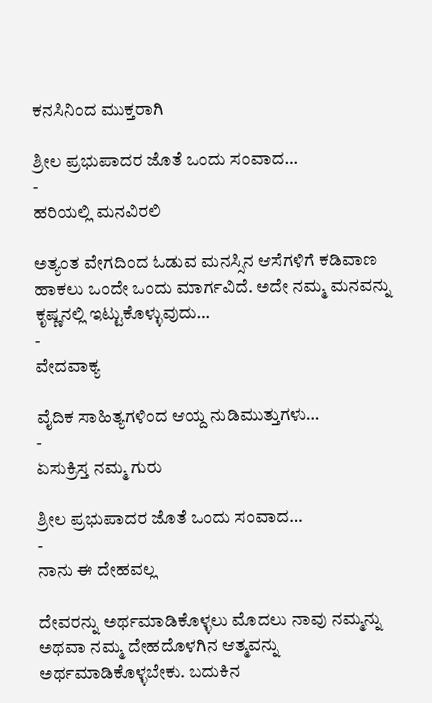ಕನಸಿನಿಂದ ಮುಕ್ತರಾಗಿ

ಶ್ರೀಲ ಪ್ರಭುಪಾದರ ಜೊತೆ ಒಂದು ಸಂವಾದ…
-
ಹರಿಯಲ್ಲಿ ಮನವಿರಲಿ

ಅತ್ಯಂತ ವೇಗದಿಂದ ಓಡುವ ಮನಸ್ಸಿನ ಆಸೆಗಳಿಗೆ ಕಡಿವಾಣ ಹಾಕಲು ಒಂದೇ ಒಂದು ಮಾರ್ಗವಿದೆ. ಅದೇ ನಮ್ಮ ಮನವನ್ನು ಕೃಷ್ಣನಲ್ಲಿ ಇಟ್ಟುಕೊಳ್ಳುವುದು…
-
ವೇದವಾಕ್ಯ

ವೈದಿಕ ಸಾಹಿತ್ಯಗಳಿಂದ ಆಯ್ದ ನುಡಿಮುತ್ತುಗಳು…
-
ಏಸುಕ್ರಿಸ್ತ ನಮ್ಮ ಗುರು

ಶ್ರೀಲ ಪ್ರಭುಪಾದರ ಜೊತೆ ಒಂದು ಸಂವಾದ…
-
ನಾನು ಈ ದೇಹವಲ್ಲ

ದೇವರನ್ನು ಅರ್ಥಮಾಡಿಕೊಳ್ಳಲು ಮೊದಲು ನಾವು ನಮ್ಮನ್ನು ಅಥವಾ ನಮ್ಮ ದೇಹದೊಳಗಿನ ಆತ್ಮವನ್ನು ಅರ್ಥಮಾಡಿಕೊಳ್ಳಬೇಕು. ಬದುಕಿನ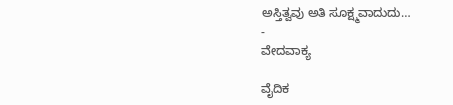ಅಸ್ತಿತ್ವವು ಅತಿ ಸೂಕ್ಷ್ಮವಾದುದು…
-
ವೇದವಾಕ್ಯ

ವೈದಿಕ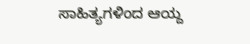ಸಾಹಿತ್ಯಗಳಿಂದ ಆಯ್ದ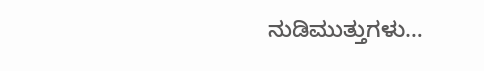ನುಡಿಮುತ್ತುಗಳು…